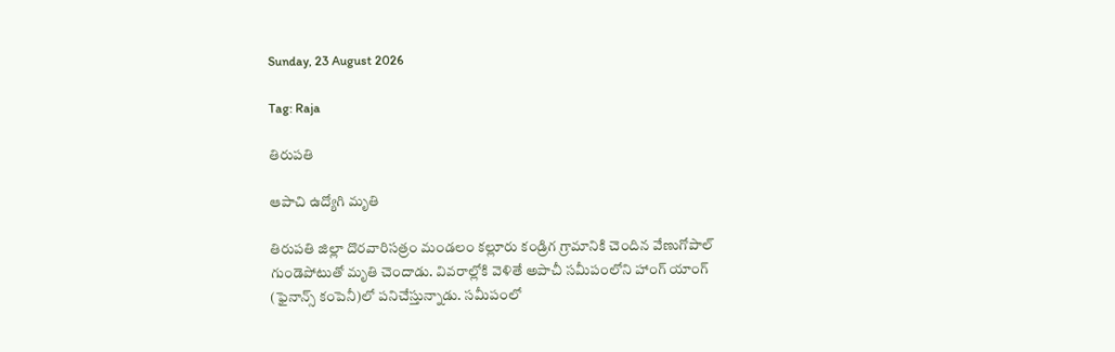Sunday, 23 August 2026

Tag: Raja

తిరుపతి

ఆపాచి ఉద్యోగి మృతి

తిరుపతి జిల్లా దొరవారిసత్రం మండలం కల్లూరు కండ్రిగ గ్రామానికి చెందిన వేణుగోపాల్ గుండెపోటుతో మృతి చెందాడు. వివరాల్లోకి వెళితే అపాచీ సమీపంలోని హాంగ్ యాంగ్ (ఫైనాన్స్ కంపెనీ)లో పనిచేస్తున్నాడు. సమీపంలో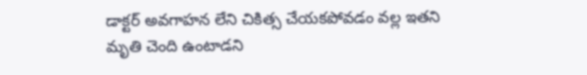డాక్టర్ అవగాహన లేని చికిత్స చేయకపోవడం వల్ల ఇతని మృతి చెంది ఉంటాడని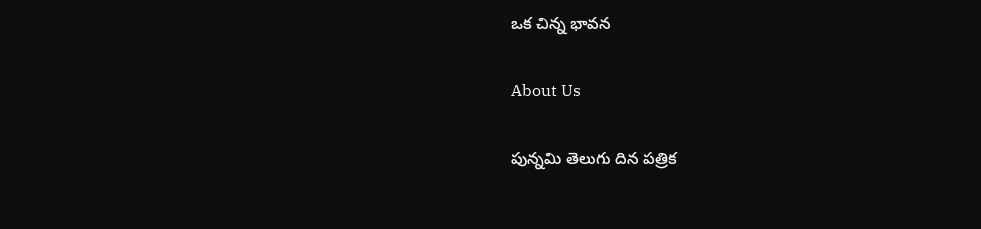ఒక చిన్న భావన

About Us

పున్నమి తెలుగు దిన పత్రిక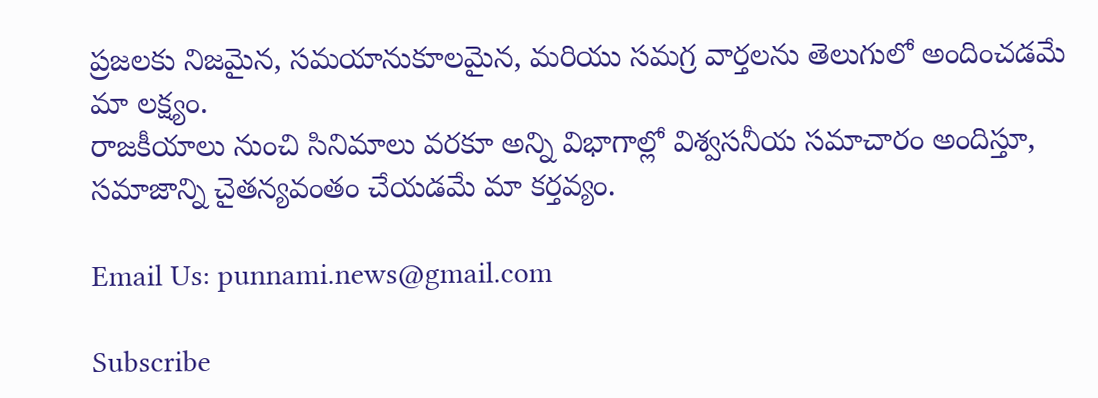ప్రజలకు నిజమైన, సమయానుకూలమైన, మరియు సమగ్ర వార్తలను తెలుగులో అందించడమే మా లక్ష్యం.
రాజకీయాలు నుంచి సినిమాలు వరకూ అన్ని విభాగాల్లో విశ్వసనీయ సమాచారం అందిస్తూ, సమాజాన్ని చైతన్యవంతం చేయడమే మా కర్తవ్యం.

Email Us: punnami.news@gmail.com

Subscribe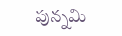పున్నమి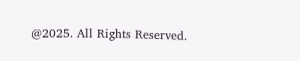@2025. All Rights Reserved.